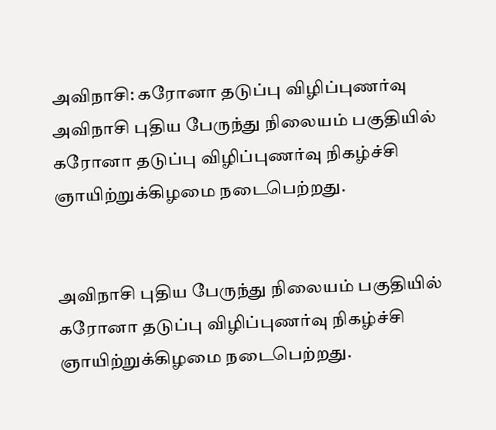அவிநாசி: கரோனா தடுப்பு விழிப்புணர்வு
அவிநாசி புதிய பேருந்து நிலையம் பகுதியில் கரோனா தடுப்பு விழிப்புணர்வு நிகழ்ச்சி ஞாயிற்றுக்கிழமை நடைபெற்றது.


அவிநாசி புதிய பேருந்து நிலையம் பகுதியில் கரோனா தடுப்பு விழிப்புணர்வு நிகழ்ச்சி ஞாயிற்றுக்கிழமை நடைபெற்றது.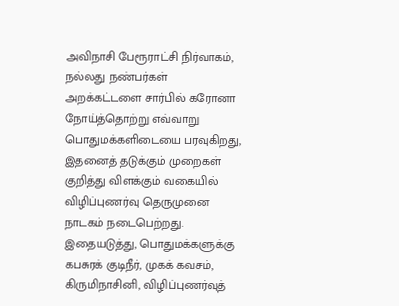அவிநாசி பேரூராட்சி நிர்வாகம், நல்லது நண்பர்கள் அறக்கட்டளை சார்பில் கரோனா நோய்த்தொற்று எவ்வாறு பொதுமக்களிடையை பரவுகிறது, இதனைத் தடுக்கும் முறைகள் குறித்து விளக்கும் வகையில் விழிப்புணர்வு தெருமுனை நாடகம் நடைபெற்றது.
இதையடுத்து, பொதுமக்களுக்கு கபசுரக் குடிநீர், முகக் கவசம், கிருமிநாசினி, விழிப்புணர்வுத்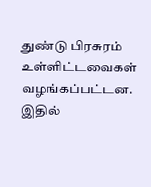துண்டு பிரசுரம் உள்ளிட்டவைகள் வழங்கப்பட்டன. இதில்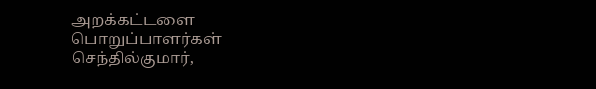அறக்கட்டளை பொறுப்பாளர்கள் செந்தில்குமார்,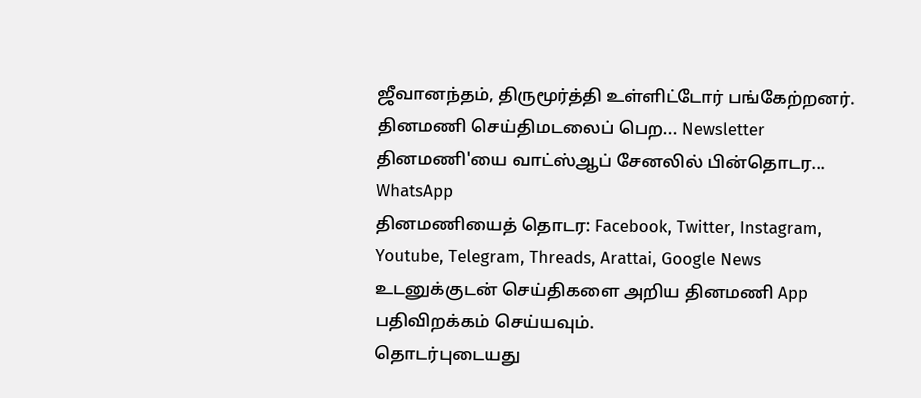ஜீவானந்தம், திருமூர்த்தி உள்ளிட்டோர் பங்கேற்றனர்.
தினமணி செய்திமடலைப் பெற... Newsletter
தினமணி'யை வாட்ஸ்ஆப் சேனலில் பின்தொடர... WhatsApp
தினமணியைத் தொடர: Facebook, Twitter, Instagram, Youtube, Telegram, Threads, Arattai, Google News
உடனுக்குடன் செய்திகளை அறிய தினமணி App பதிவிறக்கம் செய்யவும்.
தொடர்புடையது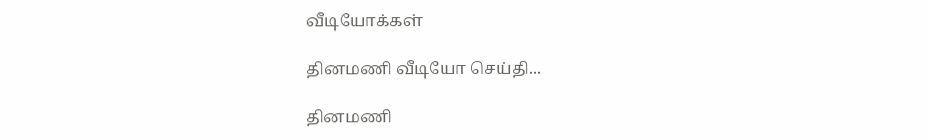வீடியோக்கள்

தினமணி வீடியோ செய்தி...

தினமணி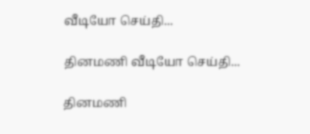வீடியோ செய்தி...

தினமணி வீடியோ செய்தி...

தினமணி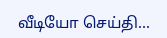வீடியோ செய்தி...